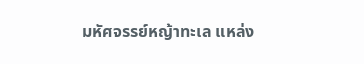มหัศจรรย์หญ้าทะเล แหล่ง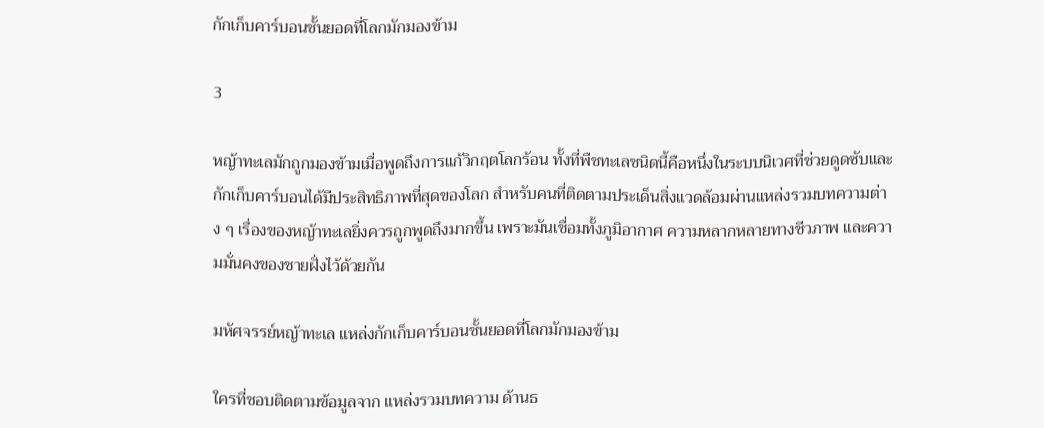กักเก็บคาร์บอนชั้นยอดที่โลกมักมองข้าม

3

หญ้าทะเลมักถูกมองข้ามเมื่อพูดถึงการแก้วิกฤตโลกร้อน ทั้งที่พืชทะเลชนิดนี้คือหนึ่งในระบบนิเวศที่ช่วยดูดซับและกักเก็บคาร์บอนได้มีประสิทธิภาพที่สุดของโลก สำหรับคนที่ติดตามประเด็นสิ่งแวดล้อมผ่านแหล่งรวมบทความต่าง ๆ เรื่องของหญ้าทะเลยิ่งควรถูกพูดถึงมากขึ้น เพราะมันเชื่อมทั้งภูมิอากาศ ความหลากหลายทางชีวภาพ และความมั่นคงของชายฝั่งไว้ด้วยกัน

มหัศจรรย์หญ้าทะเล แหล่งกักเก็บคาร์บอนชั้นยอดที่โลกมักมองข้าม

ใครที่ชอบติดตามข้อมูลจาก แหล่งรวมบทความ ด้านธ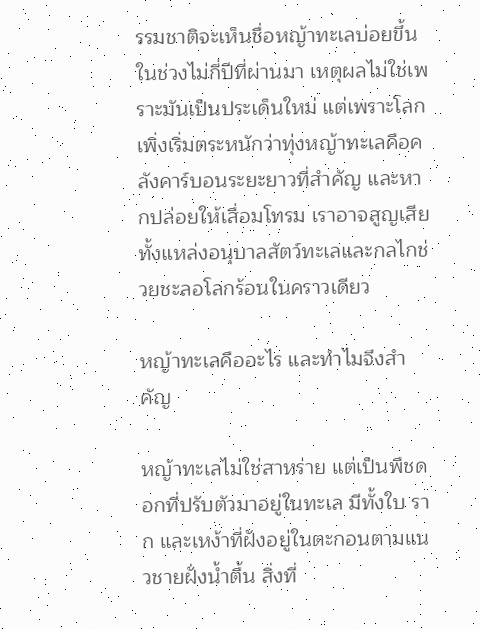รรมชาติจะเห็นชื่อหญ้าทะเลบ่อยขึ้นในช่วงไม่กี่ปีที่ผ่านมา เหตุผลไม่ใช่เพราะมันเป็นประเด็นใหม่ แต่เพราะโลกเพิ่งเริ่มตระหนักว่าทุ่งหญ้าทะเลคือคลังคาร์บอนระยะยาวที่สำคัญ และหากปล่อยให้เสื่อมโทรม เราอาจสูญเสียทั้งแหล่งอนุบาลสัตว์ทะเลและกลไกช่วยชะลอโลกร้อนในคราวเดียว

หญ้าทะเลคืออะไร และทำไมจึงสำคัญ

หญ้าทะเลไม่ใช่สาหร่าย แต่เป็นพืชดอกที่ปรับตัวมาอยู่ในทะเล มีทั้งใบ ราก และเหง้าที่ฝังอยู่ในตะกอนตามแนวชายฝั่งน้ำตื้น สิ่งที่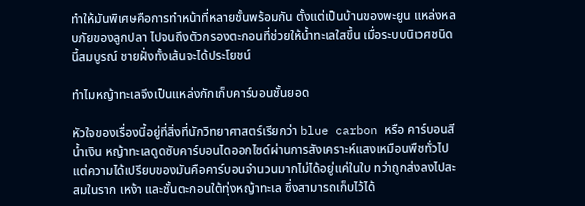ทำให้มันพิเศษคือการทำหน้าที่หลายชั้นพร้อมกัน ตั้งแต่เป็นบ้านของพะยูน แหล่งหลบภัยของลูกปลา ไปจนถึงตัวกรองตะกอนที่ช่วยให้น้ำทะเลใสขึ้น เมื่อระบบนิเวศชนิดนี้สมบูรณ์ ชายฝั่งทั้งเส้นจะได้ประโยชน์

ทำไมหญ้าทะเลจึงเป็นแหล่งกักเก็บคาร์บอนชั้นยอด

หัวใจของเรื่องนี้อยู่ที่สิ่งที่นักวิทยาศาสตร์เรียกว่า blue carbon หรือ คาร์บอนสีน้ำเงิน หญ้าทะเลดูดซับคาร์บอนไดออกไซด์ผ่านการสังเคราะห์แสงเหมือนพืชทั่วไป แต่ความได้เปรียบของมันคือคาร์บอนจำนวนมากไม่ได้อยู่แค่ในใบ ทว่าถูกส่งลงไปสะสมในราก เหง้า และชั้นตะกอนใต้ทุ่งหญ้าทะเล ซึ่งสามารถเก็บไว้ได้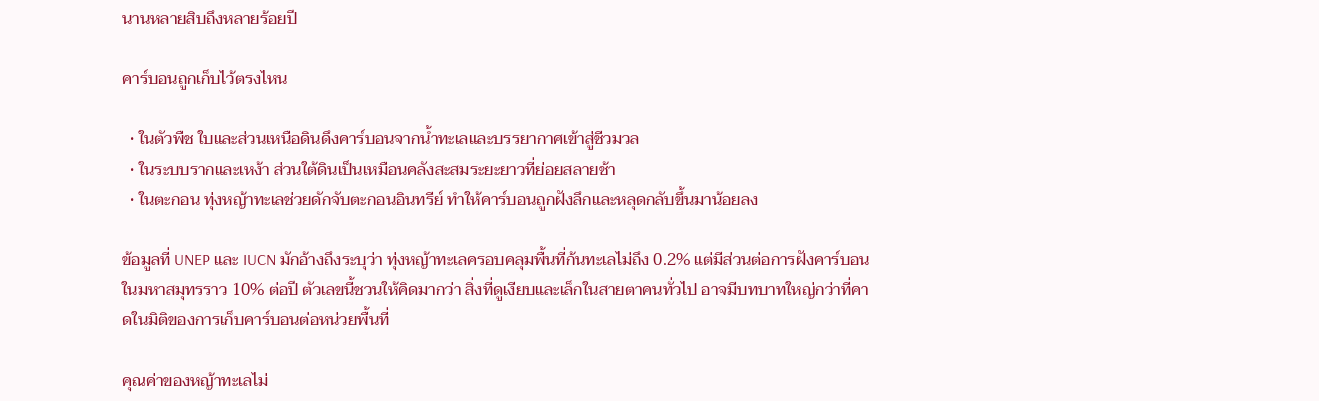นานหลายสิบถึงหลายร้อยปี

คาร์บอนถูกเก็บไว้ตรงไหน

  • ในตัวพืช ใบและส่วนเหนือดินดึงคาร์บอนจากน้ำทะเลและบรรยากาศเข้าสู่ชีวมวล
  • ในระบบรากและเหง้า ส่วนใต้ดินเป็นเหมือนคลังสะสมระยะยาวที่ย่อยสลายช้า
  • ในตะกอน ทุ่งหญ้าทะเลช่วยดักจับตะกอนอินทรีย์ ทำให้คาร์บอนถูกฝังลึกและหลุดกลับขึ้นมาน้อยลง

ข้อมูลที่ UNEP และ IUCN มักอ้างถึงระบุว่า ทุ่งหญ้าทะเลครอบคลุมพื้นที่ก้นทะเลไม่ถึง 0.2% แต่มีส่วนต่อการฝังคาร์บอนในมหาสมุทรราว 10% ต่อปี ตัวเลขนี้ชวนให้คิดมากว่า สิ่งที่ดูเงียบและเล็กในสายตาคนทั่วไป อาจมีบทบาทใหญ่กว่าที่คาดในมิติของการเก็บคาร์บอนต่อหน่วยพื้นที่

คุณค่าของหญ้าทะเลไม่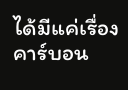ได้มีแค่เรื่องคาร์บอน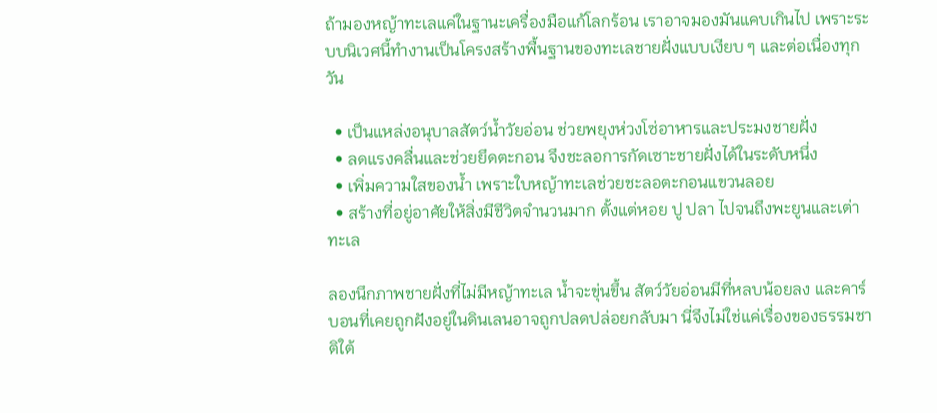ถ้ามองหญ้าทะเลแค่ในฐานะเครื่องมือแก้โลกร้อน เราอาจมองมันแคบเกินไป เพราะระบบนิเวศนี้ทำงานเป็นโครงสร้างพื้นฐานของทะเลชายฝั่งแบบเงียบ ๆ และต่อเนื่องทุกวัน

  • เป็นแหล่งอนุบาลสัตว์น้ำวัยอ่อน ช่วยพยุงห่วงโซ่อาหารและประมงชายฝั่ง
  • ลดแรงคลื่นและช่วยยึดตะกอน จึงชะลอการกัดเซาะชายฝั่งได้ในระดับหนึ่ง
  • เพิ่มความใสของน้ำ เพราะใบหญ้าทะเลช่วยชะลอตะกอนแขวนลอย
  • สร้างที่อยู่อาศัยให้สิ่งมีชีวิตจำนวนมาก ตั้งแต่หอย ปู ปลา ไปจนถึงพะยูนและเต่าทะเล

ลองนึกภาพชายฝั่งที่ไม่มีหญ้าทะเล น้ำจะขุ่นขึ้น สัตว์วัยอ่อนมีที่หลบน้อยลง และคาร์บอนที่เคยถูกฝังอยู่ในดินเลนอาจถูกปลดปล่อยกลับมา นี่จึงไม่ใช่แค่เรื่องของธรรมชาติใต้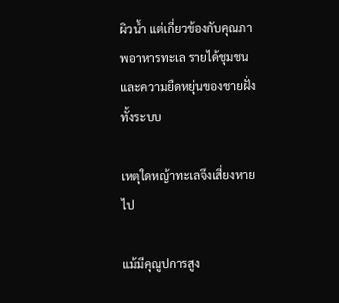ผิวน้ำ แต่เกี่ยวข้องกับคุณภาพอาหารทะเล รายได้ชุมชน และความยืดหยุ่นของชายฝั่งทั้งระบบ

เหตุใดหญ้าทะเลจึงเสี่ยงหายไป

แม้มีคุณูปการสูง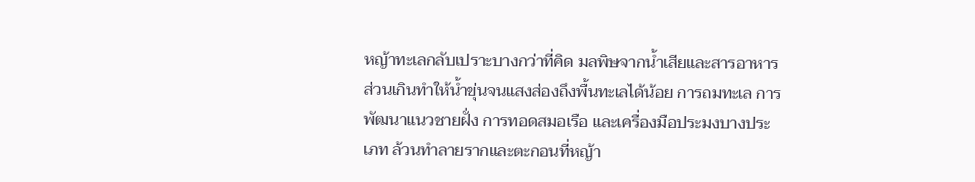หญ้าทะเลกลับเปราะบางกว่าที่คิด มลพิษจากน้ำเสียและสารอาหารส่วนเกินทำให้น้ำขุ่นจนแสงส่องถึงพื้นทะเลได้น้อย การถมทะเล การพัฒนาแนวชายฝั่ง การทอดสมอเรือ และเครื่องมือประมงบางประเภท ล้วนทำลายรากและตะกอนที่หญ้า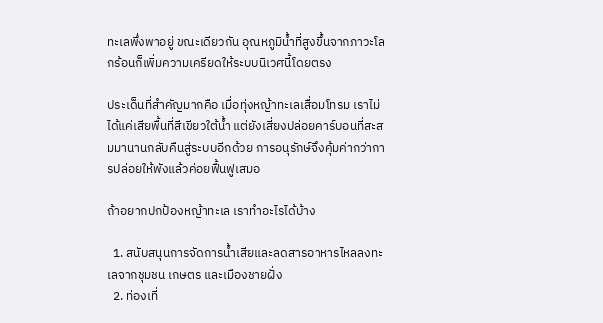ทะเลพึ่งพาอยู่ ขณะเดียวกัน อุณหภูมิน้ำที่สูงขึ้นจากภาวะโลกร้อนก็เพิ่มความเครียดให้ระบบนิเวศนี้โดยตรง

ประเด็นที่สำคัญมากคือ เมื่อทุ่งหญ้าทะเลเสื่อมโทรม เราไม่ได้แค่เสียพื้นที่สีเขียวใต้น้ำ แต่ยังเสี่ยงปล่อยคาร์บอนที่สะสมมานานกลับคืนสู่ระบบอีกด้วย การอนุรักษ์จึงคุ้มค่ากว่าการปล่อยให้พังแล้วค่อยฟื้นฟูเสมอ

ถ้าอยากปกป้องหญ้าทะเล เราทำอะไรได้บ้าง

  1. สนับสนุนการจัดการน้ำเสียและลดสารอาหารไหลลงทะเลจากชุมชน เกษตร และเมืองชายฝั่ง
  2. ท่องเที่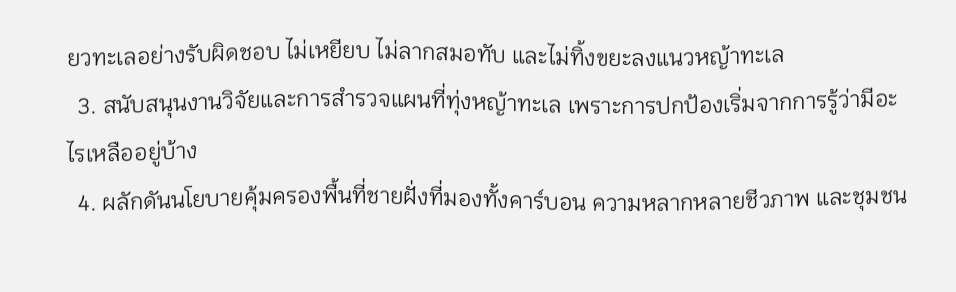ยวทะเลอย่างรับผิดชอบ ไม่เหยียบ ไม่ลากสมอทับ และไม่ทิ้งขยะลงแนวหญ้าทะเล
  3. สนับสนุนงานวิจัยและการสำรวจแผนที่ทุ่งหญ้าทะเล เพราะการปกป้องเริ่มจากการรู้ว่ามีอะไรเหลืออยู่บ้าง
  4. ผลักดันนโยบายคุ้มครองพื้นที่ชายฝั่งที่มองทั้งคาร์บอน ความหลากหลายชีวภาพ และชุมชน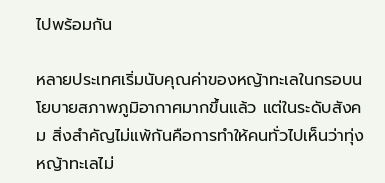ไปพร้อมกัน

หลายประเทศเริ่มนับคุณค่าของหญ้าทะเลในกรอบนโยบายสภาพภูมิอากาศมากขึ้นแล้ว แต่ในระดับสังคม สิ่งสำคัญไม่แพ้กันคือการทำให้คนทั่วไปเห็นว่าทุ่งหญ้าทะเลไม่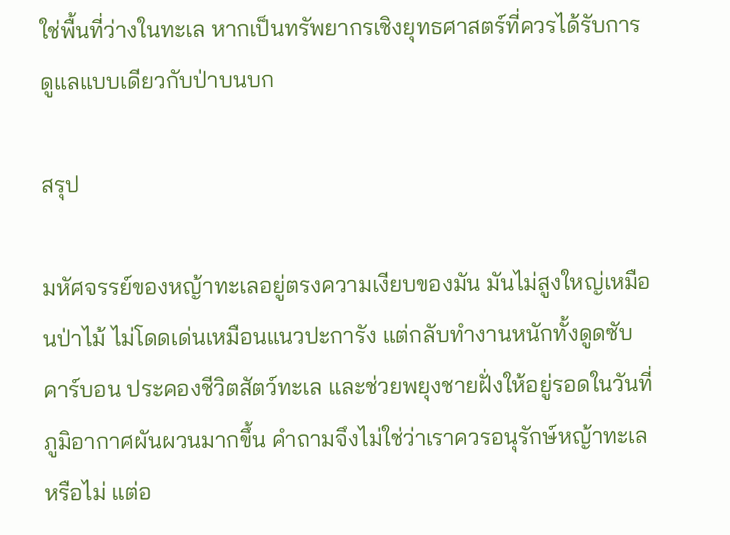ใช่พื้นที่ว่างในทะเล หากเป็นทรัพยากรเชิงยุทธศาสตร์ที่ควรได้รับการดูแลแบบเดียวกับป่าบนบก

สรุป

มหัศจรรย์ของหญ้าทะเลอยู่ตรงความเงียบของมัน มันไม่สูงใหญ่เหมือนป่าไม้ ไม่โดดเด่นเหมือนแนวปะการัง แต่กลับทำงานหนักทั้งดูดซับคาร์บอน ประคองชีวิตสัตว์ทะเล และช่วยพยุงชายฝั่งให้อยู่รอดในวันที่ภูมิอากาศผันผวนมากขึ้น คำถามจึงไม่ใช่ว่าเราควรอนุรักษ์หญ้าทะเลหรือไม่ แต่อ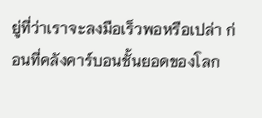ยู่ที่ว่าเราจะลงมือเร็วพอหรือเปล่า ก่อนที่คลังคาร์บอนชั้นยอดของโลก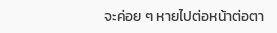จะค่อย ๆ หายไปต่อหน้าต่อตา